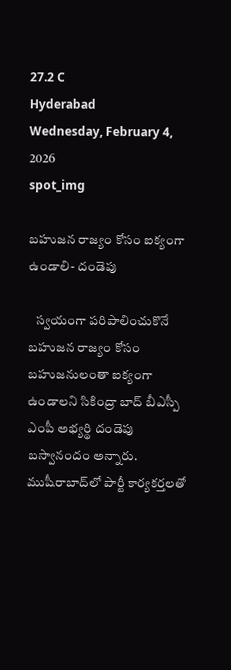27.2 C
Hyderabad
Wednesday, February 4, 2026
spot_img

బహుజన రాజ్యం కోసం ఐక్యంగా ఉండాలి- దండెపు

   స్వయంగా పరిపాలించుకొనే బహుజన రాజ్యం కోసం బహుజనులంతా ఐక్యంగా ఉండాలని సికింద్రా బాద్ బీఎస్పీ ఎంపీ అభ్యర్థి దండెపు బస్వానందం అన్నారు. ముషీరాబాద్‌లో పార్టీ కార్యకర్తలతో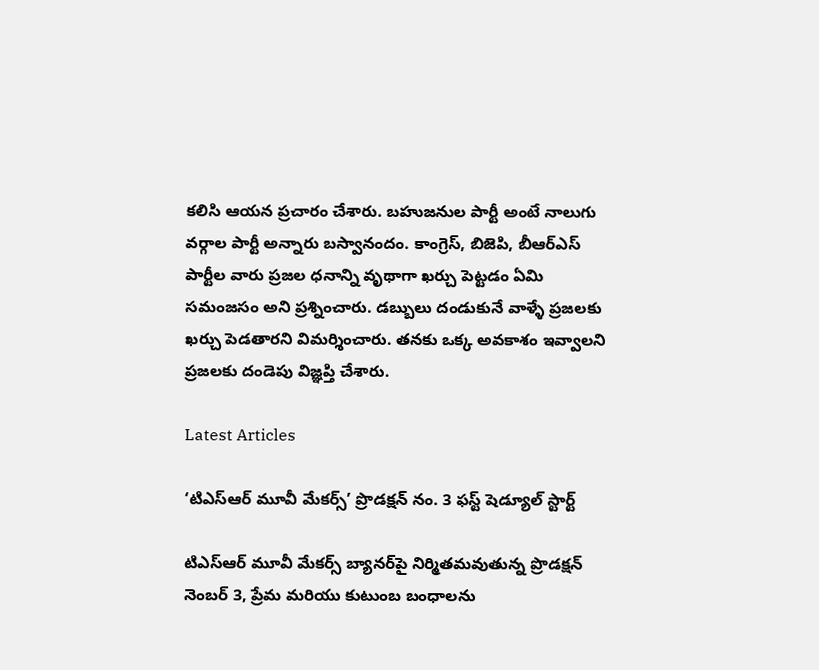కలిసి ఆయన ప్రచారం చేశారు. బహుజనుల పార్టీ అంటే నాలుగు వర్గాల పార్టీ అన్నారు బస్వానందం. కాంగ్రెస్, బిజెపి, బీఆర్ఎస్ పార్టీల వారు ప్రజల ధనాన్ని వృథాగా ఖర్చు పెట్టడం ఏమి సమంజసం అని ప్రశ్నించారు. డబ్బులు దండుకునే వాళ్ళే ప్రజలకు ఖర్చు పెడతారని విమర్శించారు. తనకు ఒక్క అవకాశం ఇవ్వాలని ప్రజలకు దండెపు విజ్ఞప్తి చేశారు.

Latest Articles

‘టిఎస్ఆర్ మూవీ మేకర్స్’ ప్రొడక్షన్ నం. 3 ఫస్ట్ షెడ్యూల్ స్టార్ట్

టిఎస్ఆర్ మూవీ మేకర్స్ బ్యానర్‌పై నిర్మితమవుతున్న ప్రొడక్షన్ నెంబర్ 3, ప్రేమ మరియు కుటుంబ బంధాలను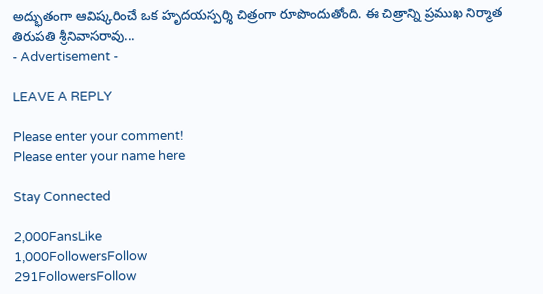అద్భుతంగా ఆవిష్కరించే ఒక హృదయస్పర్శి చిత్రంగా రూపొందుతోంది. ఈ చిత్రాన్ని ప్రముఖ నిర్మాత తిరుపతి శ్రీనివాసరావు...
- Advertisement -

LEAVE A REPLY

Please enter your comment!
Please enter your name here

Stay Connected

2,000FansLike
1,000FollowersFollow
291FollowersFollow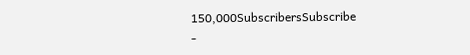150,000SubscribersSubscribe
-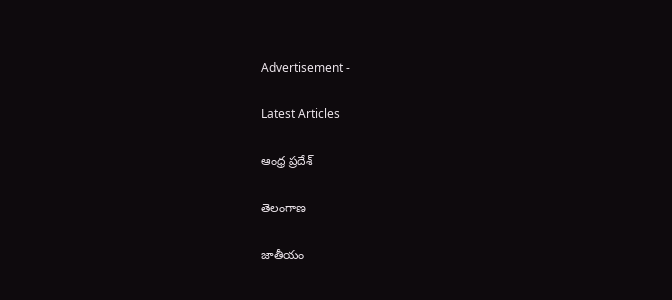Advertisement -

Latest Articles

ఆంధ్ర ప్రదేశ్

తెలంగాణ

జాతీయం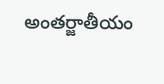అంతర్జాతీయం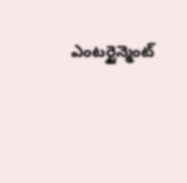ఎంటర్టైన్మెంట్